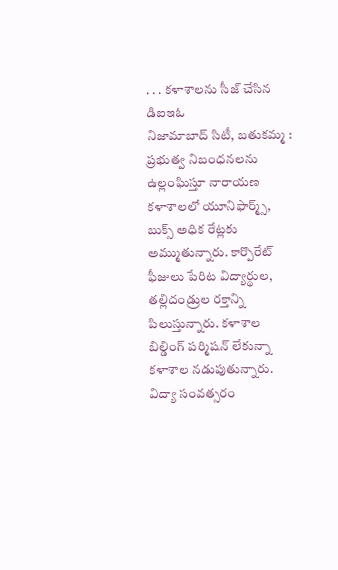. . . కళాశాలను సీజ్ చేసిన డిఐఇఓ
నిజామాబాద్ సిటీ, బతుకమ్మ :
ప్రభుత్వ నిబంధనలను ఉల్లంఘిస్తూ నారాయణ కళాశాలలో యూనిఫార్మ్స్, బుక్స్ అధిక రేట్లకు అమ్ముతున్నారు. కార్పొరేట్ ఫీజులు పేరిట విద్యార్థుల, తల్లిదండ్రుల రక్తాన్ని పిలుస్తున్నారు. కళాశాల బిల్డింగ్ పర్మిషన్ లేకున్నా కళాశాల నడుపుతున్నారు. విద్యా సంవత్సరం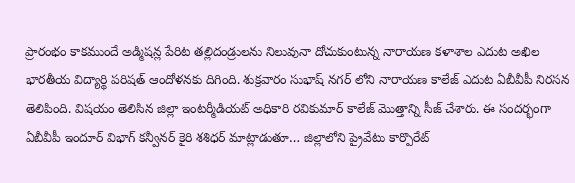ప్రారంభం కాకముందే అడ్మిషన్ల పేరిట తల్లిదండ్రులను నిలువునా దోచుకుంటున్న నారాయణ కళాశాల ఎదుట అఖిల భారతీయ విద్యార్థి పరిషత్ ఆందోళనకు దిగింది. శుక్రవారం సుభాష్ నగర్ లోని నారాయణ కాలేజ్ ఎదుట ఏబీవీపీ నిరసన తెలిపింది. విషయం తెలిసిన జిల్లా ఇంటర్మీడియట్ అధికారి రవికుమార్ కాలేజ్ మొత్తాన్ని సీజ్ చేశారు. ఈ సందర్భంగా ఏబీవీపీ ఇందూర్ విభాగ్ కన్వీనర్ కైరి శశిధర్ మాట్లాడుతూ… జిల్లాలోని ప్రైవేటు కార్పొరేట్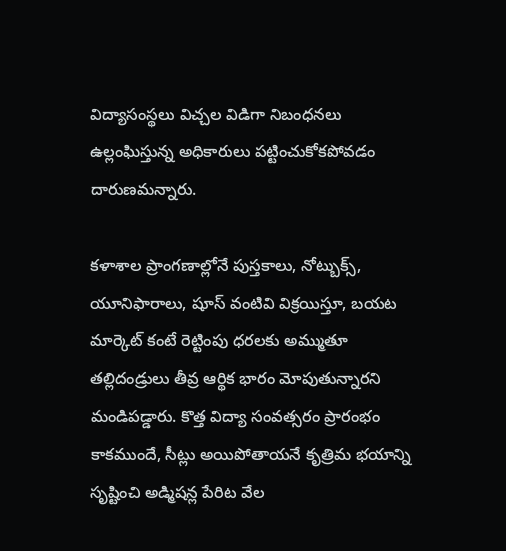విద్యాసంస్థలు విచ్చల విడిగా నిబంధనలు ఉల్లంఘిస్తున్న అధికారులు పట్టించుకోకపోవడం దారుణమన్నారు.

కళాశాల ప్రాంగణాల్లోనే పుస్తకాలు, నోట్బుక్స్, యూనిఫారాలు, షూస్ వంటివి విక్రయిస్తూ, బయట మార్కెట్ కంటే రెట్టింపు ధరలకు అమ్ముతూ తల్లిదండ్రులు తీవ్ర ఆర్థిక భారం మోపుతున్నారని మండిపడ్డారు. కొత్త విద్యా సంవత్సరం ప్రారంభం కాకముందే, సీట్లు అయిపోతాయనే కృత్రిమ భయాన్ని సృష్టించి అడ్మిషన్ల పేరిట వేల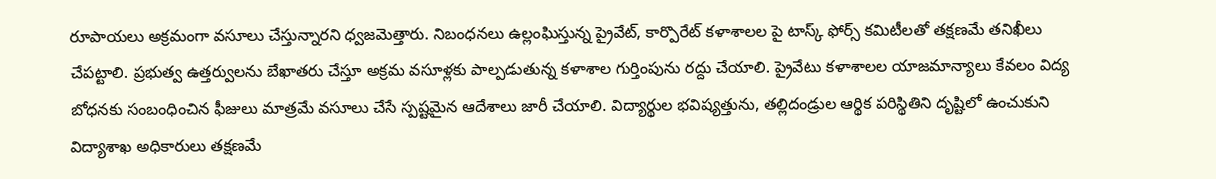రూపాయలు అక్రమంగా వసూలు చేస్తున్నారని ధ్వజమెత్తారు. నిబంధనలు ఉల్లంఘిస్తున్న ప్రైవేట్, కార్పొరేట్ కళాశాలల పై టాస్క్ ఫోర్స్ కమిటీలతో తక్షణమే తనిఖీలు చేపట్టాలి. ప్రభుత్వ ఉత్తర్వులను బేఖాతరు చేస్తూ అక్రమ వసూళ్లకు పాల్పడుతున్న కళాశాల గుర్తింపును రద్దు చేయాలి. ప్రైవేటు కళాశాలల యాజమాన్యాలు కేవలం విద్య బోధనకు సంబంధించిన ఫీజులు మాత్రమే వసూలు చేసే స్పష్టమైన ఆదేశాలు జారీ చేయాలి. విద్యార్థుల భవిష్యత్తును, తల్లిదండ్రుల ఆర్థిక పరిస్థితిని దృష్టిలో ఉంచుకుని విద్యాశాఖ అధికారులు తక్షణమే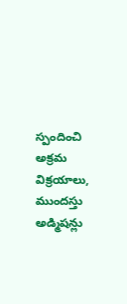స్పందించి అక్రమ విక్రయాలు, ముందస్తు అడ్మిషన్లు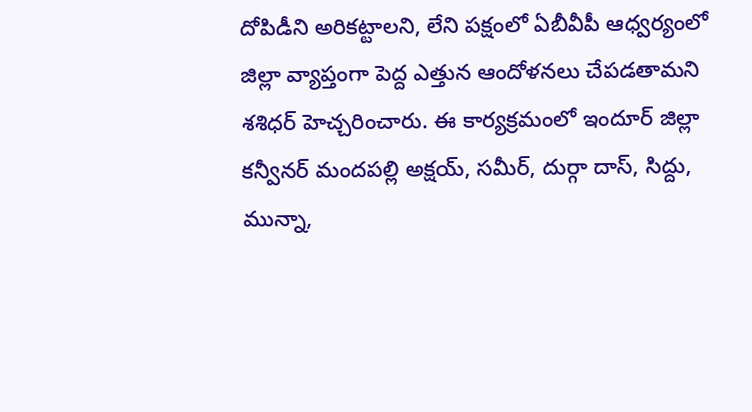దోపిడీని అరికట్టాలని, లేని పక్షంలో ఏబీవీపీ ఆధ్వర్యంలో జిల్లా వ్యాప్తంగా పెద్ద ఎత్తున ఆందోళనలు చేపడతామని శశిధర్ హెచ్చరించారు. ఈ కార్యక్రమంలో ఇందూర్ జిల్లా కన్వీనర్ మందపల్లి అక్షయ్, సమీర్, దుర్గా దాస్, సిద్దు, మున్నా,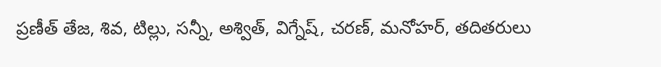ప్రణీత్ తేజ, శివ, టిల్లు, సన్నీ, అశ్విత్, విగ్నేష్, చరణ్, మనోహర్, తదితరులు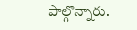పాల్గొన్నారు.